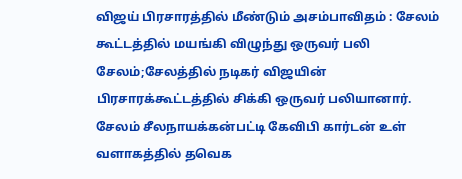விஜய் பிரசாரத்தில் மீண்டும் அசம்பாவிதம் : சேலம் கூட்டத்தில் மயங்கி விழுந்து ஒருவர் பலி
சேலம்;சேலத்தில் நடிகர் விஜயின் பிரசாரக்கூட்டத்தில் சிக்கி ஒருவர் பலியானார்.
சேலம் சீலநாயக்கன்பட்டி கேவிபி கார்டன் உள் வளாகத்தில் தவெக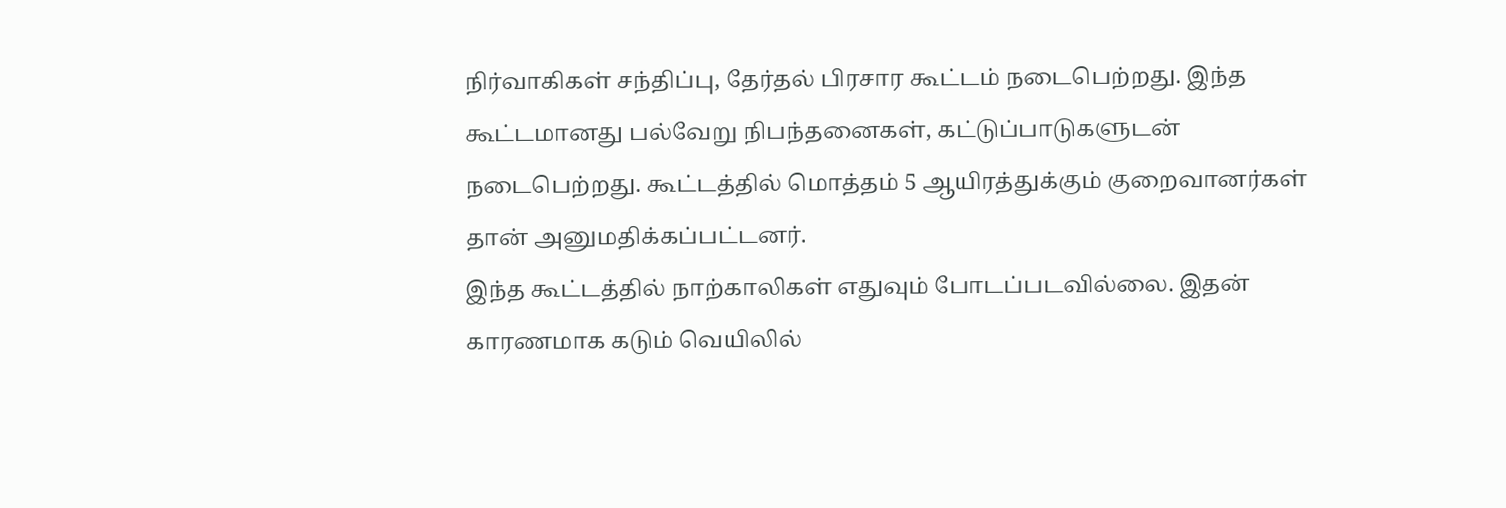நிர்வாகிகள் சந்திப்பு, தேர்தல் பிரசார கூட்டம் நடைபெற்றது. இந்த கூட்டமானது பல்வேறு நிபந்தனைகள், கட்டுப்பாடுகளுடன் நடைபெற்றது. கூட்டத்தில் மொத்தம் 5 ஆயிரத்துக்கும் குறைவானர்கள் தான் அனுமதிக்கப்பட்டனர்.
இந்த கூட்டத்தில் நாற்காலிகள் எதுவும் போடப்படவில்லை. இதன் காரணமாக கடும் வெயிலில்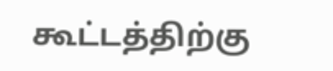கூட்டத்திற்கு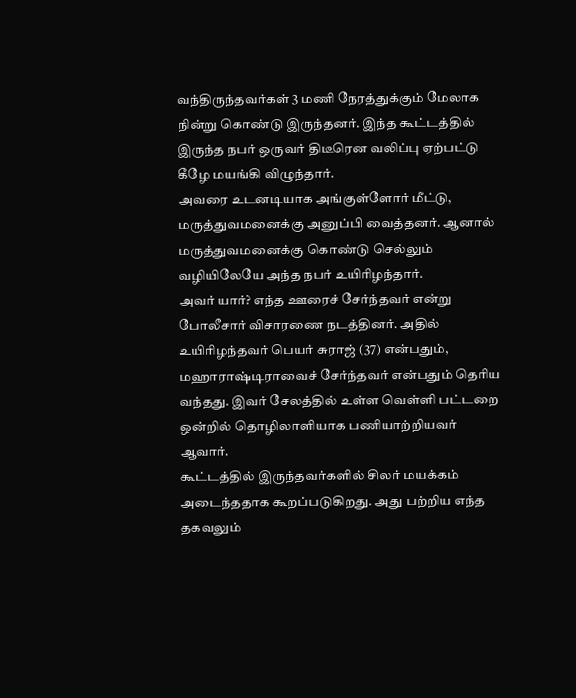வந்திருந்தவர்கள் 3 மணி நேரத்துக்கும் மேலாக நின்று கொண்டு இருந்தனர். இந்த கூட்டத்தில் இருந்த நபர் ஒருவர் திடீரென வலிப்பு ஏற்பட்டு கீழே மயங்கி விழுந்தார்.
அவரை உடனடியாக அங்குள்ளோர் மீட்டு, மருத்துவமனைக்கு அனுப்பி வைத்தனர். ஆனால் மருத்துவமனைக்கு கொண்டு செல்லும் வழியிலேயே அந்த நபர் உயிரிழந்தார்.
அவர் யார்? எந்த ஊரைச் சேர்ந்தவர் என்று போலீசார் விசாரணை நடத்தினர். அதில் உயிரிழந்தவர் பெயர் சுராஜ் (37) என்பதும், மஹாராஷ்டிராவைச் சேர்ந்தவர் என்பதும் தெரிய வந்தது. இவர் சேலத்தில் உள்ள வெள்ளி பட்டறை ஒன்றில் தொழிலாளியாக பணியாற்றியவர் ஆவார்.
கூட்டத்தில் இருந்தவர்களில் சிலர் மயக்கம் அடைந்ததாக கூறப்படுகிறது. அது பற்றிய எந்த தகவலும்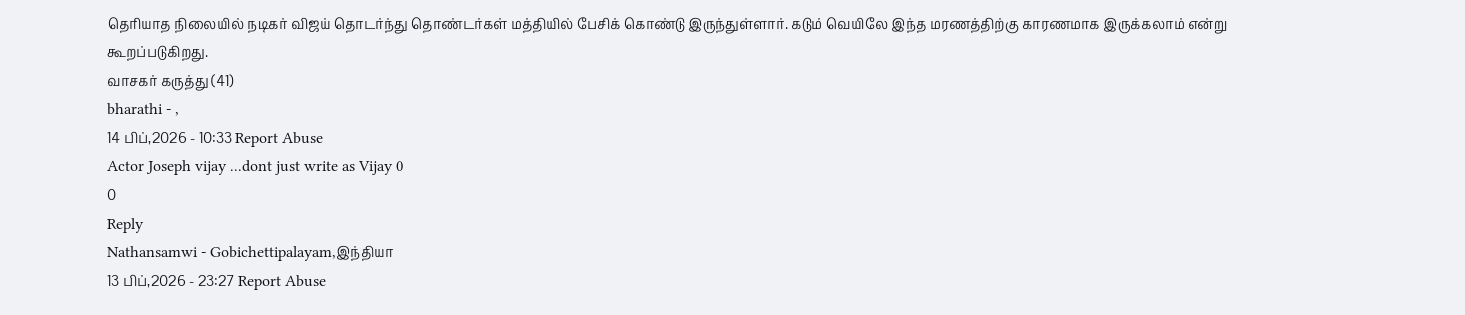தெரியாத நிலையில் நடிகர் விஜய் தொடர்ந்து தொண்டர்கள் மத்தியில் பேசிக் கொண்டு இருந்துள்ளார். கடும் வெயிலே இந்த மரணத்திற்கு காரணமாக இருக்கலாம் என்று கூறப்படுகிறது.
வாசகர் கருத்து (41)
bharathi - ,
14 பிப்,2026 - 10:33 Report Abuse
Actor Joseph vijay ...dont just write as Vijay 0
0
Reply
Nathansamwi - Gobichettipalayam,இந்தியா
13 பிப்,2026 - 23:27 Report Abuse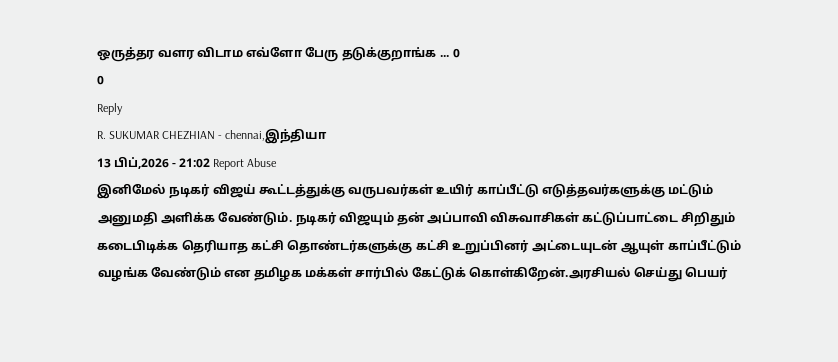ஒருத்தர வளர விடாம எவ்ளோ பேரு தடுக்குறாங்க ... 0
0
Reply
R. SUKUMAR CHEZHIAN - chennai,இந்தியா
13 பிப்,2026 - 21:02 Report Abuse
இனிமேல் நடிகர் விஜய் கூட்டத்துக்கு வருபவர்கள் உயிர் காப்பீட்டு எடுத்தவர்களுக்கு மட்டும் அனுமதி அளிக்க வேண்டும். நடிகர் விஜயும் தன் அப்பாவி விசுவாசிகள் கட்டுப்பாட்டை சிறிதும் கடைபிடிக்க தெரியாத கட்சி தொண்டர்களுக்கு கட்சி உறுப்பினர் அட்டையுடன் ஆயுள் காப்பீட்டும் வழங்க வேண்டும் என தமிழக மக்கள் சார்பில் கேட்டுக் கொள்கிறேன்.அரசியல் செய்து பெயர்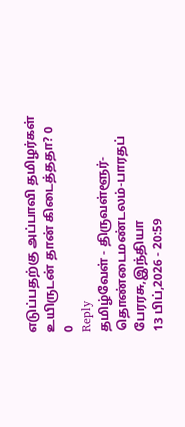எடுப்பதற்கு அப்பாவி தமிழர்கள் உயிருடன் தான் கிடைத்ததா? 0
0
Reply
தமிழ்வேள் - திருவள்ளூர்-தொண்டைமண்டலம்-பாரதப் பேரரசு,இந்தியா
13 பிப்,2026 - 20:59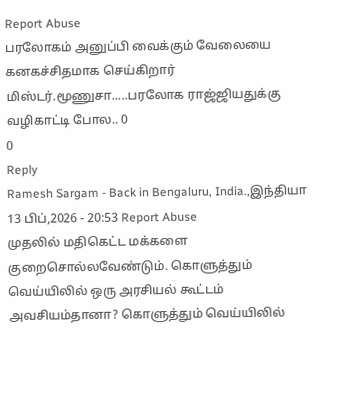Report Abuse
பரலோகம் அனுப்பி வைக்கும் வேலையை கனகச்சிதமாக செய்கிறார் மிஸ்டர்.மூணுசா.....பரலோக ராஜ்ஜியதுக்கு வழிகாட்டி போல.. 0
0
Reply
Ramesh Sargam - Back in Bengaluru, India.,இந்தியா
13 பிப்,2026 - 20:53 Report Abuse
முதலில் மதிகெட்ட மக்களை குறைசொல்லவேண்டும். கொளுத்தும் வெய்யிலில் ஒரு அரசியல் கூட்டம் அவசியம்தானா? கொளுத்தும் வெய்யிலில்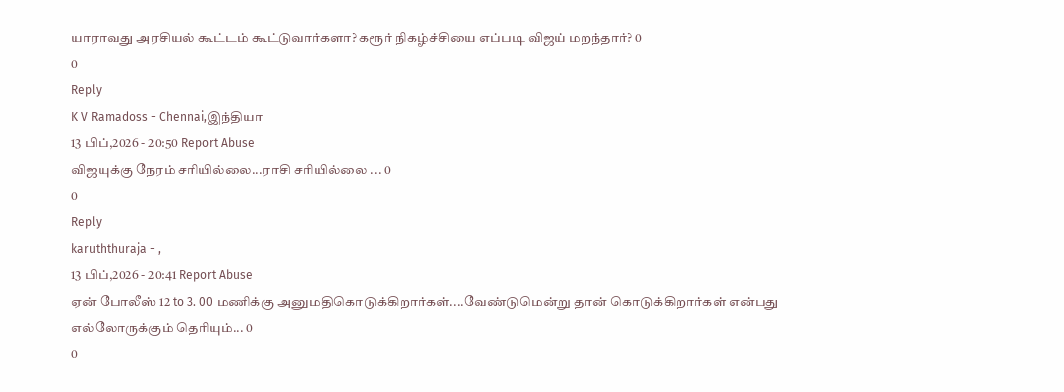யாராவது அரசியல் கூட்டம் கூட்டுவார்களா? கரூர் நிகழ்ச்சியை எப்படி விஜய் மறந்தார்? 0
0
Reply
K V Ramadoss - Chennai,இந்தியா
13 பிப்,2026 - 20:50 Report Abuse
விஜயுக்கு நேரம் சரியில்லை...ராசி சரியில்லை ... 0
0
Reply
karuththuraja - ,
13 பிப்,2026 - 20:41 Report Abuse
ஏன் போலீஸ் 12 to 3. 00 மணிக்கு அனுமதிகொடுக்கிறார்கள்....வேண்டுமென்று தான் கொடுக்கிறார்கள் என்பது எல்லோருக்கும் தெரியும்... 0
0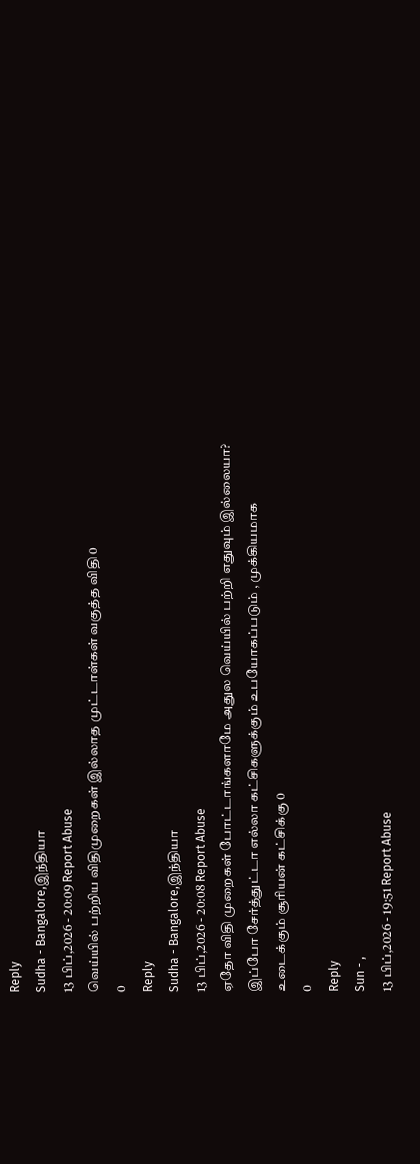Reply
Sudha - Bangalore,இந்தியா
13 பிப்,2026 - 20:09 Report Abuse
வெய்யில் பற்றிய விதிமுறைகள் இல்லாத முட்டாள்கள் வகுத்த விதி 0
0
Reply
Sudha - Bangalore,இந்தியா
13 பிப்,2026 - 20:08 Report Abuse
ஏதோ விதி முறைகள் போட்டாங்களாமே அதுல வெய்யில் பற்றி எதுவும் இல்லையா? இப்போ சேர்த்துட்டா எல்லா கட்சிகளுக்கும் உபயோகப்படும் , முக்கியமாக உடைக்கும் சூரியன் கட்சிக்கு 0
0
Reply
Sun - ,
13 பிப்,2026 - 19:51 Report Abuse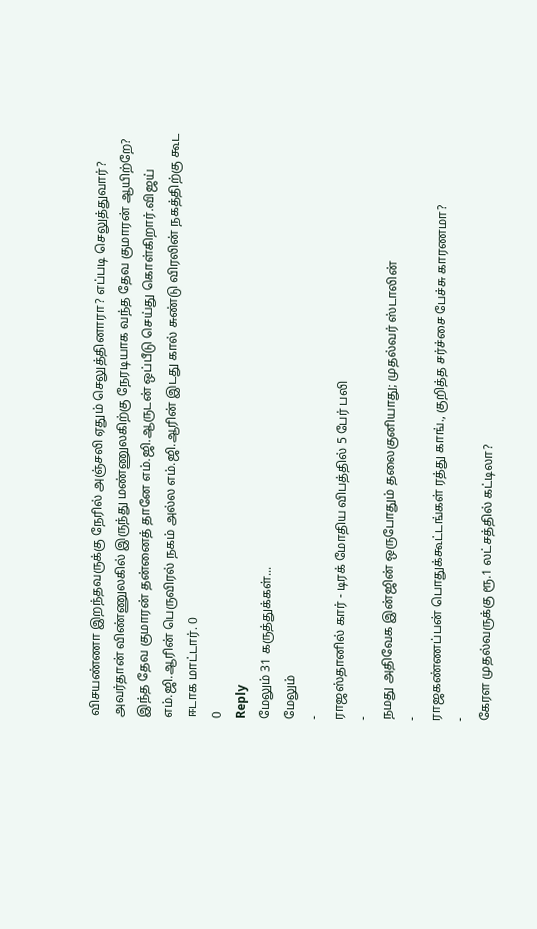விசயண்ணா இறந்தவருக்கு நேரில் அஞ்சலி ஏதும் செலுத்தினாரா? எப்படி செலுத்துவார்? அவர்தான் விண்ணுலகில் இருந்து மண்ணுலகிற்கு நேரடியாக வந்த தேவ குமாரன் ஆயிற்றே? இந்த தேவ குமாரன் தன்னைத் தானே எம்.ஜி.ஆருடன் ஒப்பீடு செய்து கொள்கிறார்.விஜய் எம்.ஜி.ஆரின் பெருவிரல் நகம் அல்ல எம்.ஜி.ஆரின் இடது கால் சுண்டு விரலின் நகத்திற்கு கூட ஈடாக மாட்டார். 0
0
Reply
மேலும் 31 கருத்துக்கள்...
மேலும்
-
ராஜஸ்தானில் கார் - டிரக் மோதிய விபத்தில் 5 பேர் பலி
-
நமது அதிவேக இன்ஜின் ஒருபோதும் தலைகுனியாது; முதல்வர் ஸ்டாலின்
-
ராஜகண்ணப்பன் பொதுக்கூட்டங்கள் ரத்து காங்., குறித்த சர்ச்சை பேச்சு காரணமா?
-
கேரள முதல்வருக்கு ரூ.1 லட்சத்தில் கட்டிலா?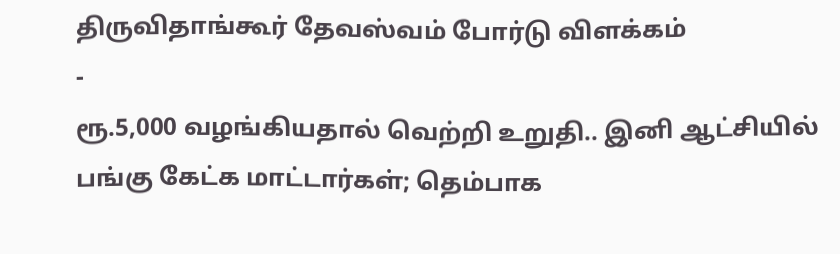திருவிதாங்கூர் தேவஸ்வம் போர்டு விளக்கம்
-
ரூ.5,000 வழங்கியதால் வெற்றி உறுதி.. இனி ஆட்சியில் பங்கு கேட்க மாட்டார்கள்; தெம்பாக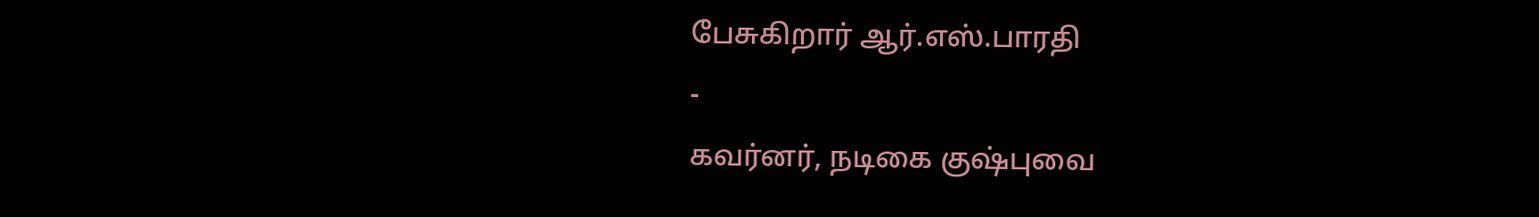பேசுகிறார் ஆர்.எஸ்.பாரதி
-
கவர்னர், நடிகை குஷ்புவை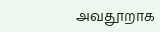அவதூறாக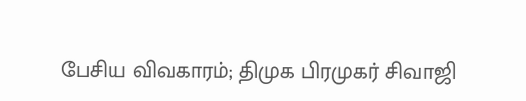பேசிய விவகாரம்; திமுக பிரமுகர் சிவாஜி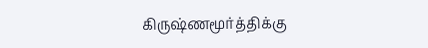கிருஷ்ணமூர்த்திக்கு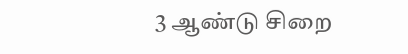3 ஆண்டு சிறை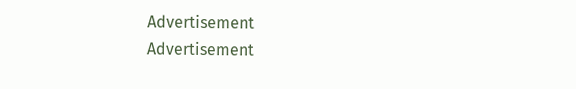Advertisement
Advertisement